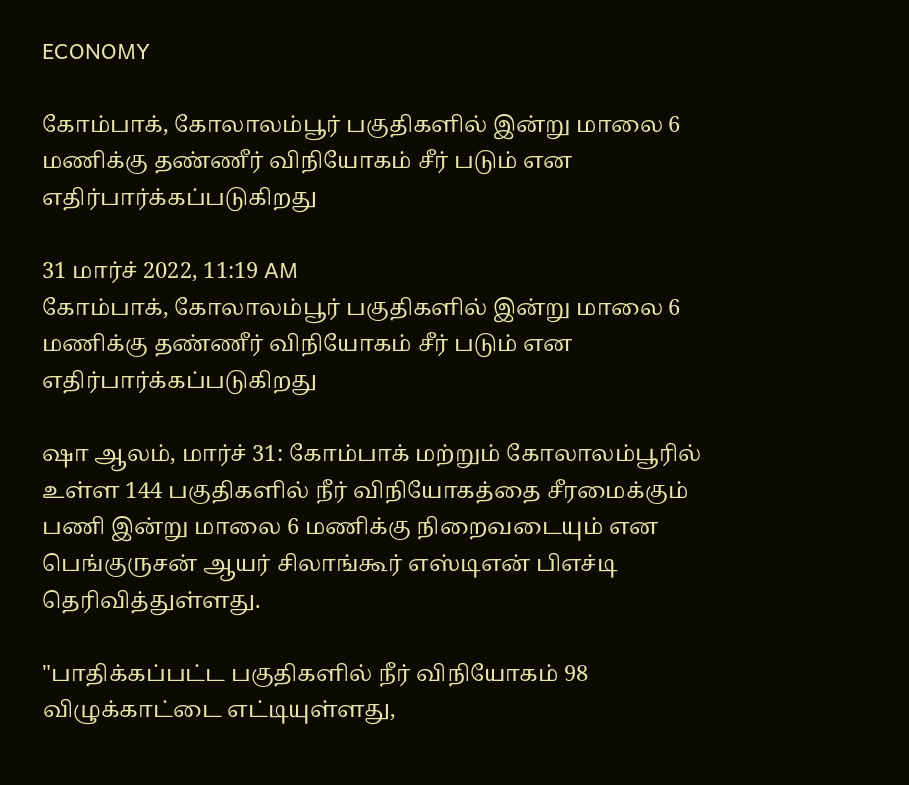ECONOMY

கோம்பாக், கோலாலம்பூர் பகுதிகளில் இன்று மாலை 6 மணிக்கு தண்ணீர் விநியோகம் சீர் படும் என எதிர்பார்க்கப்படுகிறது

31 மார்ச் 2022, 11:19 AM
கோம்பாக், கோலாலம்பூர் பகுதிகளில் இன்று மாலை 6 மணிக்கு தண்ணீர் விநியோகம் சீர் படும் என எதிர்பார்க்கப்படுகிறது

ஷா ஆலம், மார்ச் 31: கோம்பாக் மற்றும் கோலாலம்பூரில் உள்ள 144 பகுதிகளில் நீர் விநியோகத்தை சீரமைக்கும் பணி இன்று மாலை 6 மணிக்கு நிறைவடையும் என பெங்குருசன் ஆயர் சிலாங்கூர் எஸ்டிஎன் பிஎச்டி தெரிவித்துள்ளது.

"பாதிக்கப்பட்ட பகுதிகளில் நீர் விநியோகம் 98 விழுக்காட்டை எட்டியுள்ளது,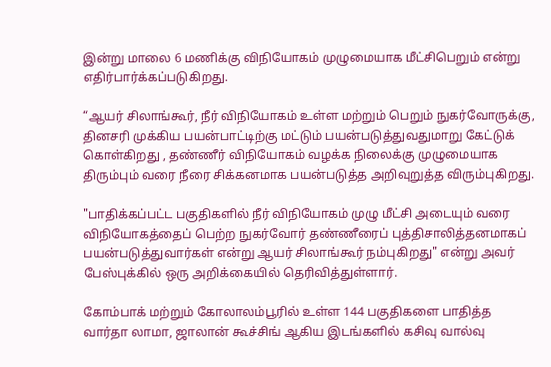இன்று மாலை 6 மணிக்கு விநியோகம் முழுமையாக மீட்சிபெறும் என்று எதிர்பார்க்கப்படுகிறது.

“ஆயர் சிலாங்கூர், நீர் விநியோகம் உள்ள மற்றும் பெறும் நுகர்வோருக்கு, தினசரி முக்கிய பயன்பாட்டிற்கு மட்டும் பயன்படுத்துவதுமாறு கேட்டுக் கொள்கிறது , தண்ணீர் விநியோகம் வழக்க நிலைக்கு முழுமையாக திரும்பும் வரை நீரை சிக்கனமாக பயன்படுத்த அறிவுறுத்த விரும்புகிறது.

"பாதிக்கப்பட்ட பகுதிகளில் நீர் விநியோகம் முழு மீட்சி அடையும் வரை விநியோகத்தைப் பெற்ற நுகர்வோர் தண்ணீரைப் புத்திசாலித்தனமாகப் பயன்படுத்துவார்கள் என்று ஆயர் சிலாங்கூர் நம்புகிறது" என்று அவர் பேஸ்புக்கில் ஒரு அறிக்கையில் தெரிவித்துள்ளார்.

கோம்பாக் மற்றும் கோலாலம்பூரில் உள்ள 144 பகுதிகளை பாதித்த வார்தா லாமா, ஜாலான் கூச்சிங் ஆகிய இடங்களில் கசிவு வால்வு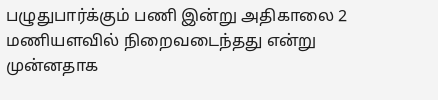பழுதுபார்க்கும் பணி இன்று அதிகாலை 2 மணியளவில் நிறைவடைந்தது என்று முன்னதாக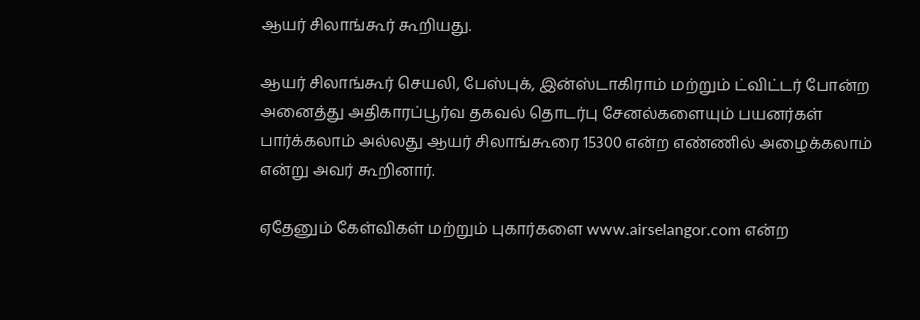ஆயர் சிலாங்கூர் கூறியது.

ஆயர் சிலாங்கூர் செயலி, பேஸ்புக், இன்ஸ்டாகிராம் மற்றும் ட்விட்டர் போன்ற அனைத்து அதிகாரப்பூர்வ தகவல் தொடர்பு சேனல்களையும் பயனர்கள் பார்க்கலாம் அல்லது ஆயர் சிலாங்கூரை 15300 என்ற எண்ணில் அழைக்கலாம் என்று அவர் கூறினார்.

ஏதேனும் கேள்விகள் மற்றும் புகார்களை www.airselangor.com என்ற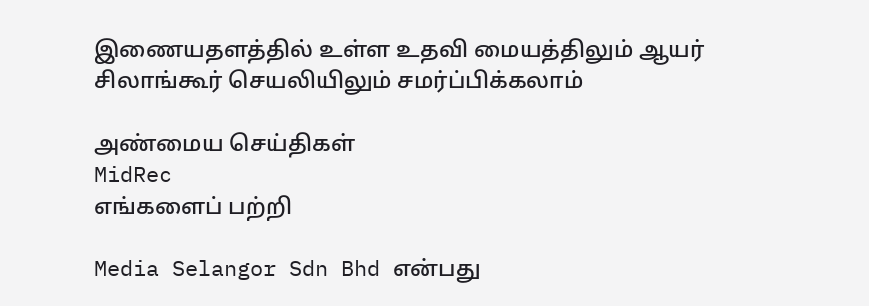இணையதளத்தில் உள்ள உதவி மையத்திலும் ஆயர் சிலாங்கூர் செயலியிலும் சமர்ப்பிக்கலாம்

அண்மைய செய்திகள்
MidRec
எங்களைப் பற்றி

Media Selangor Sdn Bhd என்பது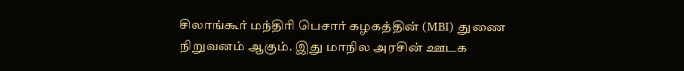சிலாங்கூர் மந்திரி பெசார் கழகத்தின் (MBI) துணை நிறுவனம் ஆகும். இது மாநில அரசின் ஊடக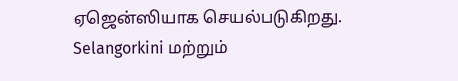ஏஜென்ஸியாக செயல்படுகிறது. Selangorkini மற்றும்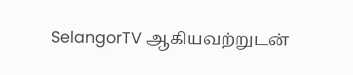SelangorTV ஆகியவற்றுடன்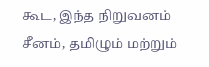கூட, இந்த நிறுவனம் சீனம், தமிழும் மற்றும்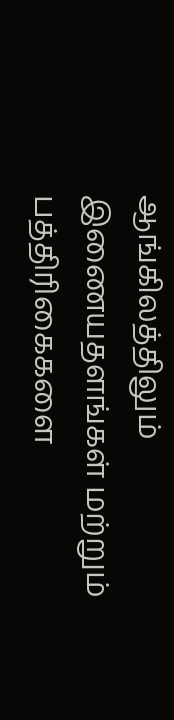ஆங்கிலத்திலும் இணையதளங்கள் மற்றும் பத்திரிகைகளை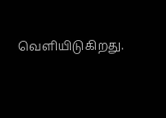வெளியிடுகிறது.